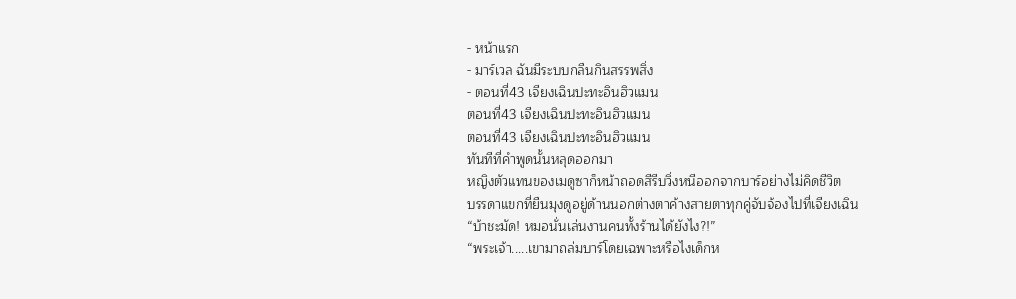- หน้าแรก
- มาร์เวล ฉันมีระบบกลืนกินสรรพสิ่ง
- ตอนที่43 เจียงเฉินปะทะอินฮิวแมน
ตอนที่43 เจียงเฉินปะทะอินฮิวแมน
ตอนที่43 เจียงเฉินปะทะอินฮิวแมน
ทันทีที่คำพูดนั้นหลุดออกมา
หญิงตัวแทนของเมดูซาก็หน้าถอดสีรีบวิ่งหนีออกจากบาร์อย่างไม่คิดชีวิต
บรรดาแขกที่ยืนมุงดูอยู่ด้านนอกต่างตาค้างสายตาทุกคู่จับจ้องไปที่เจียงเฉิน
“บ้าชะมัด! หมอนั่นเล่นงานคนทั้งร้านได้ยังไง?!”
“พระเจ้า.....เขามาถล่มบาร์โดยเฉพาะหรือไงเด็กห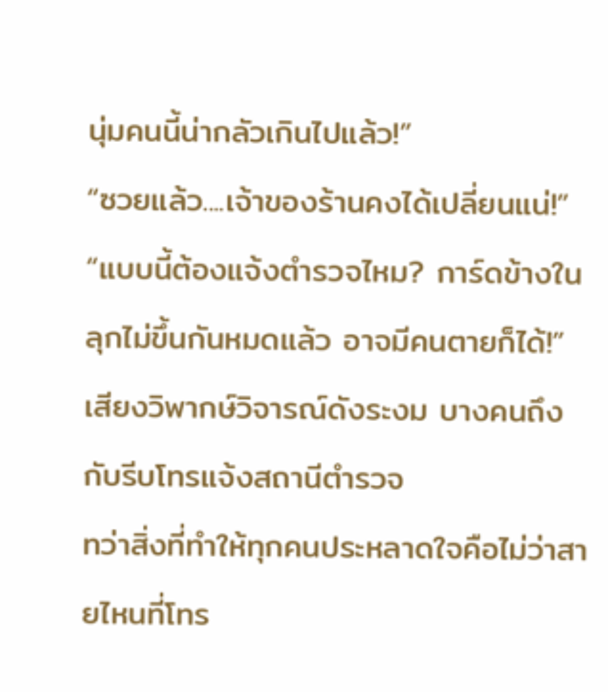นุ่มคนนี้น่ากลัวเกินไปแล้ว!”
“ซวยแล้ว....เจ้าของร้านคงได้เปลี่ยนแน่!”
“แบบนี้ต้องแจ้งตำรวจไหม? การ์ดข้างในลุกไม่ขึ้นกันหมดแล้ว อาจมีคนตายก็ได้!”
เสียงวิพากษ์วิจารณ์ดังระงม บางคนถึงกับรีบโทรแจ้งสถานีตำรวจ
ทว่าสิ่งที่ทำให้ทุกคนประหลาดใจคือไม่ว่าสายไหนที่โทร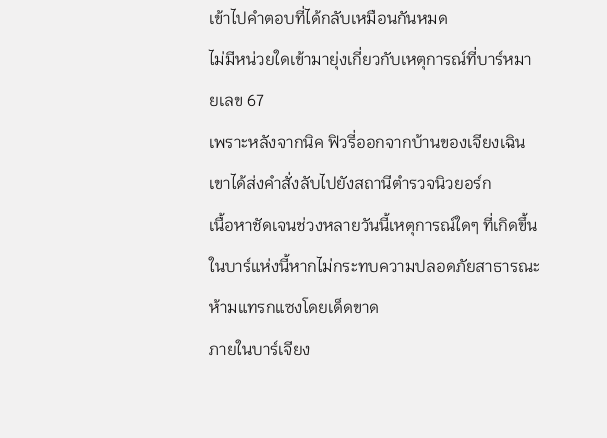เข้าไปคำตอบที่ได้กลับเหมือนกันหมด
ไม่มีหน่วยใดเข้ามายุ่งเกี่ยวกับเหตุการณ์ที่บาร์หมายเลข 67
เพราะหลังจากนิค ฟิวรี่ออกจากบ้านของเจียงเฉินเขาได้ส่งคำสั่งลับไปยังสถานีตำรวจนิวยอร์ก
เนื้อหาชัดเจนช่วงหลายวันนี้เหตุการณ์ใดๆ ที่เกิดขึ้นในบาร์แห่งนี้หากไม่กระทบความปลอดภัยสาธารณะห้ามแทรกแซงโดยเด็ดขาด
ภายในบาร์เจียง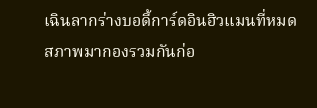เฉินลากร่างบอดี้การ์ดอินฮิวแมนที่หมดสภาพมากองรวมกันก่อ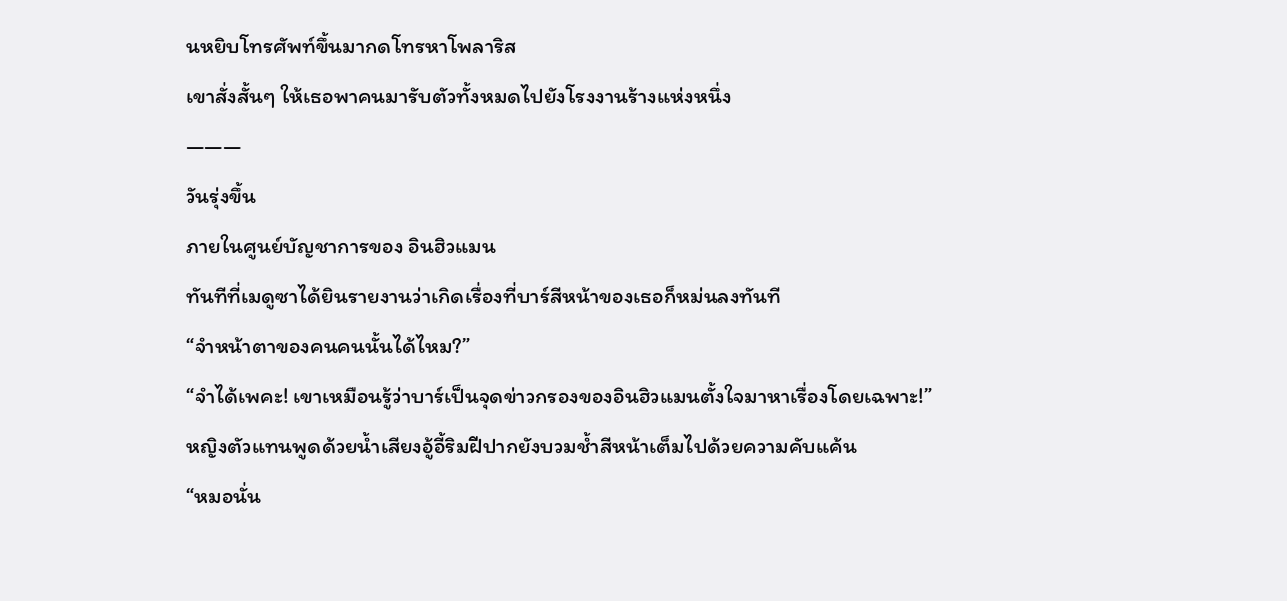นหยิบโทรศัพท์ขึ้นมากดโทรหาโพลาริส
เขาสั่งสั้นๆ ให้เธอพาคนมารับตัวทั้งหมดไปยังโรงงานร้างแห่งหนึ่ง
―――
วันรุ่งขึ้น
ภายในศูนย์บัญชาการของ อินฮิวแมน
ทันทีที่เมดูซาได้ยินรายงานว่าเกิดเรื่องที่บาร์สีหน้าของเธอก็หม่นลงทันที
“จำหน้าตาของคนคนนั้นได้ไหม?”
“จำได้เพคะ! เขาเหมือนรู้ว่าบาร์เป็นจุดข่าวกรองของอินฮิวแมนตั้งใจมาหาเรื่องโดยเฉพาะ!”
หญิงตัวแทนพูดด้วยน้ำเสียงอู้อี้ริมฝีปากยังบวมช้ำสีหน้าเต็มไปด้วยความคับแค้น
“หมอนั่น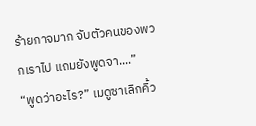ร้ายกาจมาก จับตัวคนของพวกเราไป แถมยังพูดจา....”
“พูดว่าอะไร?” เมดูซาเลิกคิ้ว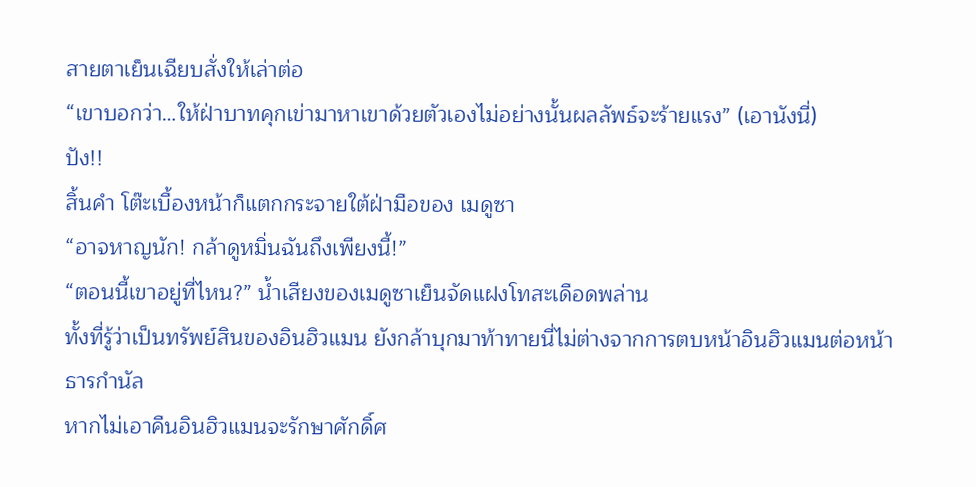สายตาเย็นเฉียบสั่งให้เล่าต่อ
“เขาบอกว่า…ให้ฝ่าบาทคุกเข่ามาหาเขาด้วยตัวเองไม่อย่างนั้นผลลัพธ์จะร้ายแรง” (เอานังนี่)
ปัง!!
สิ้นคำ โต๊ะเบื้องหน้าก็แตกกระจายใต้ฝ่ามือของ เมดูซา
“อาจหาญนัก! กล้าดูหมิ่นฉันถึงเพียงนี้!”
“ตอนนี้เขาอยู่ที่ไหน?” น้ำเสียงของเมดูซาเย็นจัดแฝงโทสะเดือดพล่าน
ทั้งที่รู้ว่าเป็นทรัพย์สินของอินฮิวแมน ยังกล้าบุกมาท้าทายนี่ไม่ต่างจากการตบหน้าอินฮิวแมนต่อหน้าธารกำนัล
หากไม่เอาคืนอินฮิวแมนจะรักษาศักดิ์ศ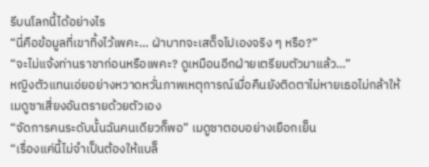รีบนโลกนี้ได้อย่างไร
“นี่คือข้อมูลที่เขาทิ้งไว้เพคะ… ฝ่าบาทจะเสด็จไปเองจริง ๆ หรือ?”
“จะไม่แจ้งท่านราชาก่อนหรือเพคะ? ดูเหมือนอีกฝ่ายเตรียมตัวมาแล้ว…”
หญิงตัวแทนเอ่ยอย่างหวาดหวั่นภาพเหตุการณ์เมื่อคืนยังติดตาไม่หายเธอไม่กล้าให้เมดูซาเสี่ยงอันตรายด้วยตัวเอง
“จัดการคนระดับนั้นฉันคนเดียวก็พอ” เมดูซาตอบอย่างเยือกเย็น
“เรื่องแค่นี้ไม่จำเป็นต้องให้แบล็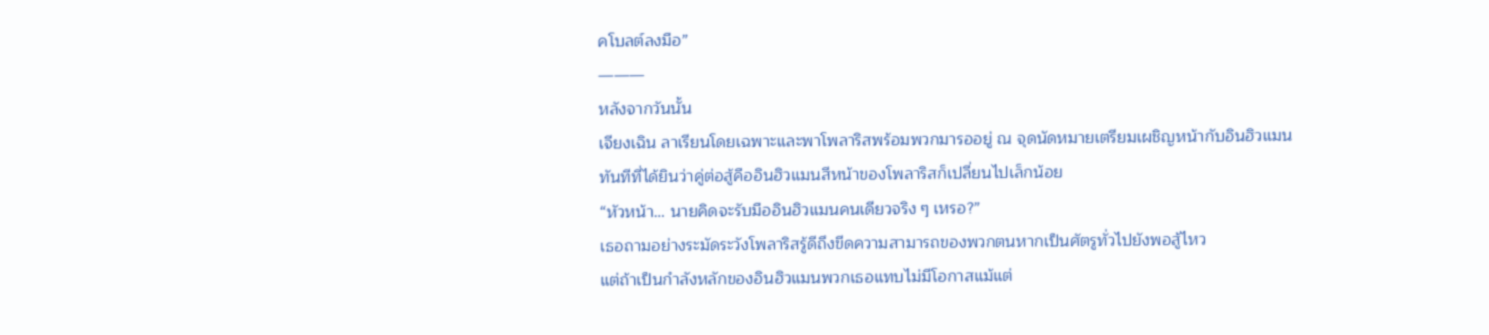คโบลต์ลงมือ”
―――
หลังจากวันนั้น
เจียงเฉิน ลาเรียนโดยเฉพาะและพาโพลาริสพร้อมพวกมารออยู่ ณ จุดนัดหมายเตรียมเผชิญหน้ากับอินฮิวแมน
ทันทีที่ได้ยินว่าคู่ต่อสู้คืออินฮิวแมนสีหน้าของโพลาริสก็เปลี่ยนไปเล็กน้อย
“หัวหน้า… นายคิดจะรับมืออินฮิวแมนคนเดียวจริง ๆ เหรอ?”
เธอถามอย่างระมัดระวังโพลาริสรู้ดีถึงขีดความสามารถของพวกตนหากเป็นศัตรูทั่วไปยังพอสู้ไหว
แต่ถ้าเป็นกำลังหลักของอินฮิวแมนพวกเธอแทบไม่มีโอกาสแม้แต่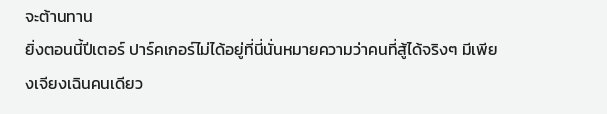จะต้านทาน
ยิ่งตอนนี้ปีเตอร์ ปาร์คเกอร์ไม่ได้อยู่ที่นี่นั่นหมายความว่าคนที่สู้ได้จริงๆ มีเพียงเจียงเฉินคนเดียว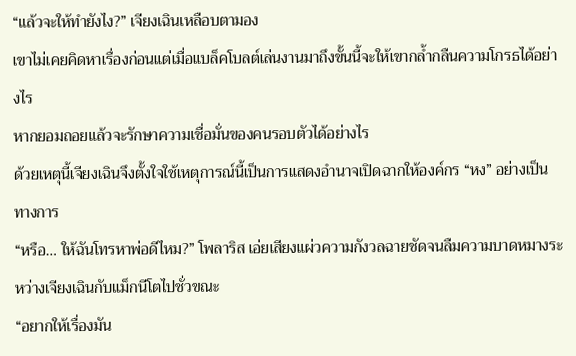“แล้วจะให้ทำยังไง?” เจียงเฉินเหลือบตามอง
เขาไม่เคยคิดหาเรื่องก่อนแต่เมื่อแบล็คโบลต์เล่นงานมาถึงขั้นนี้จะให้เขากล้ำกลืนความโกรธได้อย่างไร
หากยอมถอยแล้วจะรักษาความเชื่อมั่นของคนรอบตัวได้อย่างไร
ด้วยเหตุนี้เจียงเฉินจึงตั้งใจใช้เหตุการณ์นี้เป็นการแสดงอำนาจเปิดฉากให้องค์กร “หง” อย่างเป็นทางการ
“หรือ… ให้ฉันโทรหาพ่อดีไหม?” โพลาริส เอ่ยเสียงแผ่วความกังวลฉายชัดจนลืมความบาดหมางระหว่างเจียงเฉินกับแม็กนีโตไปชั่วขณะ
“อยากให้เรื่องมัน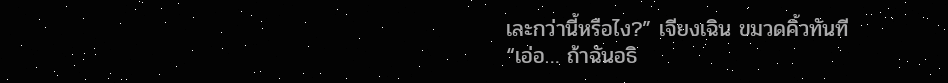เละกว่านี้หรือไง?” เจียงเฉิน ขมวดคิ้วทันที
“เอ่อ… ถ้าฉันอธิ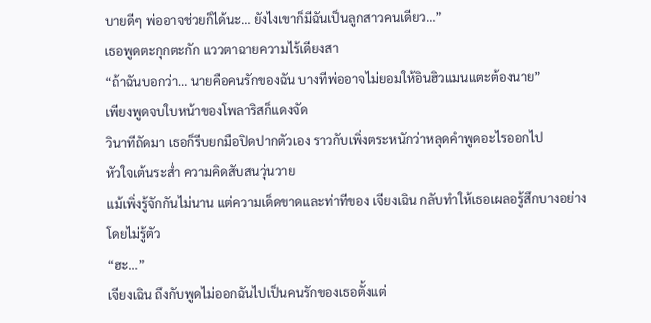บายดีๆ พ่ออาจช่วยก็ได้นะ… ยังไงเขาก็มีฉันเป็นลูกสาวคนเดียว…”
เธอพูดตะกุกตะกัก แววตาฉายความไร้เดียงสา
“ถ้าฉันบอกว่า… นายคือคนรักของฉัน บางทีพ่ออาจไม่ยอมให้อินฮิวแมนแตะต้องนาย”
เพียงพูดจบใบหน้าของโพลาริสก็แดงจัด
วินาทีถัดมา เธอก็รีบยกมือปิดปากตัวเอง ราวกับเพิ่งตระหนักว่าหลุดคำพูดอะไรออกไป
หัวใจเต้นระส่ำ ความคิดสับสนวุ่นวาย
แม้เพิ่งรู้จักกันไม่นาน แต่ความเด็ดขาดและท่าทีของ เจียงเฉิน กลับทำให้เธอเผลอรู้สึกบางอย่างโดยไม่รู้ตัว
“ฮะ…”
เจียงเฉิน ถึงกับพูดไม่ออกฉันไปเป็นคนรักของเธอตั้งแต่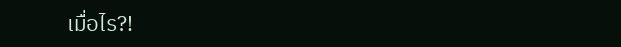เมื่อไร?!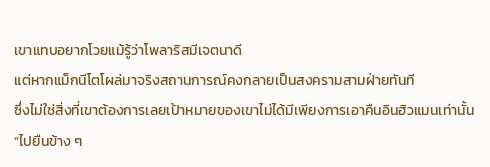เขาแทบอยากโวยแม้รู้ว่าโพลาริสมีเจตนาดี
แต่หากแม็กนีโตโผล่มาจริงสถานการณ์คงกลายเป็นสงครามสามฝ่ายทันที
ซึ่งไม่ใช่สิ่งที่เขาต้องการเลยเป้าหมายของเขาไม่ได้มีเพียงการเอาคืนอินฮิวแมนเท่านั้น
“ไปยืนข้าง ๆ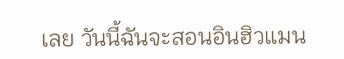เลย วันนี้ฉันจะสอนอินฮิวแมน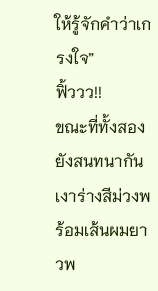ให้รู้จักคำว่าเกรงใจ”
ฟิ้ววว!!
ขณะที่ทั้งสองยังสนทนากัน
เงาร่างสีม่วงพร้อมเส้นผมยาวพ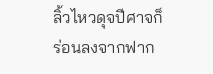ลิ้วไหวดุจปีศาจก็ร่อนลงจากฟาก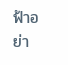ฟ้าอย่า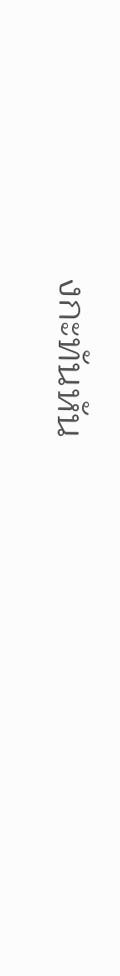งกะทันหัน